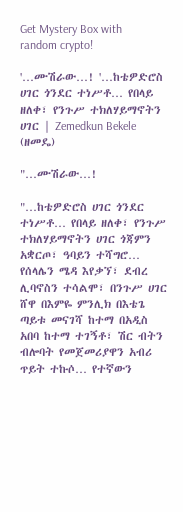Get Mystery Box with random crypto!

'…ሙሽራው…! '…ከቴዎድሮስ ሀገር ጎንደር ተነሥቶ… የበላይ ዘለቀ፣ የንጉሥ ተክለሃይማኖትን ሀገር | Zemedkun Bekele (ዘመዴ)

"…ሙሽራው…!

"…ከቴዎድሮስ ሀገር ጎንደር ተነሥቶ… የበላይ ዘለቀ፣ የንጉሥ ተክለሃይማኖትን ሀገር ጎጃምን አቋርጦ፣ ዓባይን ተሻግሮ… የሰላሌን ሜዳ እየቃኘ፣ ደብረ ሊባኖስን ተሳልሞ፣ በንጉሥ ሀገር ሸዋ በእምዬ ምንሊክ በእቴጌ ጣይቱ መናገሻ ከተማ በአዲስ አበባ ከተማ ተገኝቶ፣ ሽር ብትን ብሎባት የመጀመሪያዋን አብሪ ጥይት ተኩሶ… የተኛውን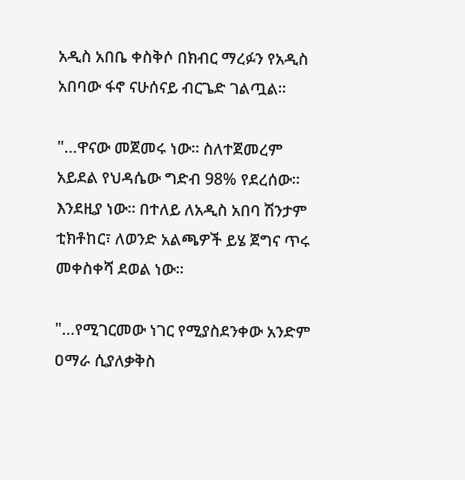አዲስ አበቤ ቀስቅሶ በክብር ማረፉን የአዲስ አበባው ፋኖ ናሁሰናይ ብርጌድ ገልጧል።

"…ዋናው መጀመሩ ነው። ስለተጀመረም አይደል የህዳሴው ግድብ 98% የደረሰው። እንደዚያ ነው። በተለይ ለአዲስ አበባ ሽንታም ቲክቶከር፣ ለወንድ አልጫዎች ይሄ ጀግና ጥሩ መቀስቀሻ ደወል ነው።

"…የሚገርመው ነገር የሚያስደንቀው አንድም ዐማራ ሲያለቃቅስ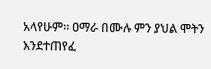አላየሁም። ዐማራ በሙሉ ምን ያህል ሞትን እንደተጠየፈ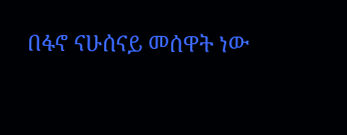በፋኖ ናሁሰናይ መሰዋት ነው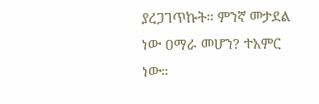ያረጋገጥኩት። ምንኛ መታደል ነው ዐማራ መሆን? ተአምር ነው።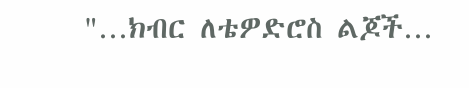"…ክብር ለቴዎድሮስ ልጆች…